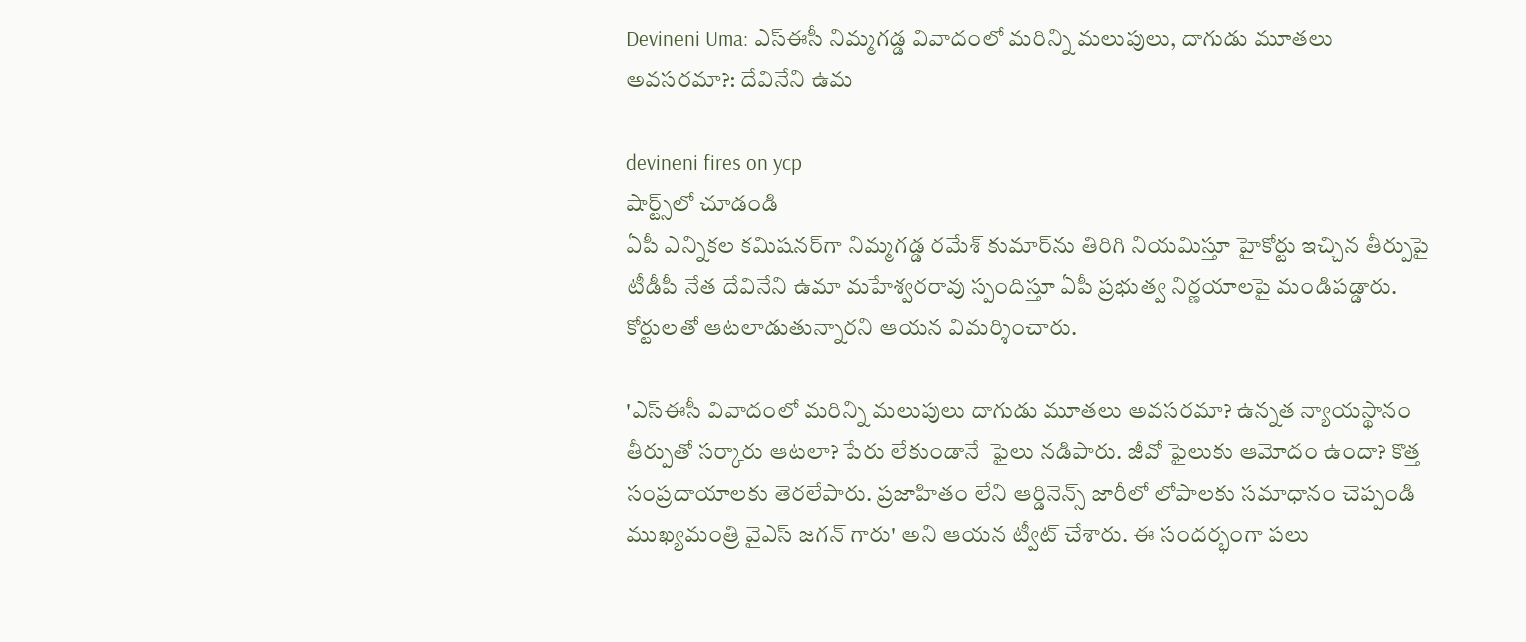Devineni Uma: ఎస్ఈసీ నిమ్మగడ్డ వివాదంలో మరిన్ని మలుపులు, దాగుడు మూతలు అవసరమా?: దేవినేని ఉమ

devineni fires on ycp
షార్ట్స్‌లో చూడండి
ఏపీ‌ ఎన్నికల కమిషనర్‌గా నిమ్మగడ్డ రమేశ్ కుమార్‌ను తిరిగి నియమిస్తూ హైకోర్టు ఇచ్చిన తీర్పుపై టీడీపీ నేత దేవినేని ఉమా మహేశ్వరరావు స్పందిస్తూ ఏపీ ప్రభుత్వ నిర్ణయాలపై మండిపడ్డారు. కోర్టులతో ఆటలాడుతున్నారని ఆయన విమర్శించారు.

'ఎస్ఈసీ వివాదంలో మరిన్ని మలుపులు దాగుడు మూతలు అవసరమా? ఉన్నత న్యాయస్థానం తీర్పుతో సర్కారు ఆటలా? పేరు లేకుండానే  ఫైలు నడిపారు. జీవో ఫైలుకు ఆమోదం ఉందా? కొత్త సంప్రదాయాలకు తెరలేపారు. ప్రజాహితం లేని ఆర్డినెన్స్ జారీలో లోపాలకు సమాధానం చెప్పండి ముఖ్యమంత్రి వైఎస్ జగన్ గారు' అని ఆయన ట్వీట్ చేశారు. ఈ సందర్భంగా పలు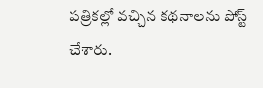పత్రికల్లో వచ్చిన కథనాలను పోస్ట్ చేశారు.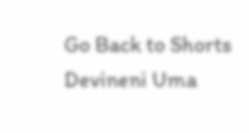Go Back to Shorts
Devineni Uma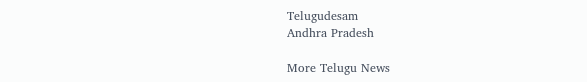Telugudesam
Andhra Pradesh

More Telugu News